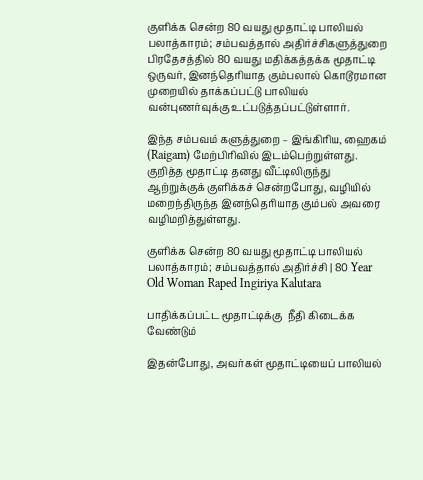குளிக்க சென்ற 80 வயது மூதாட்டி பாலியல் பலாத்காரம்; சம்பவத்தால் அதிர்ச்சிகளுத்துறை பிரதேசத்தில் 80 வயது மதிக்கத்தக்க மூதாட்டி ஒருவர், இனந்தெரியாத கும்பலால் கொடூரமான முறையில் தாக்கப்பட்டு பாலியல் வன்புணர்வுக்கு உட்படுத்தப்பட்டுள்ளார்.

இந்த சம்பவம் களுத்துறை – இங்கிரிய, ஹைகம் (Raigam) மேற்பிரிவில் இடம்பெற்றுள்ளது. குறித்த மூதாட்டி தனது வீட்டிலிருந்து ஆற்றுக்குக் குளிக்கச் சென்றபோது, வழியில் மறைந்திருந்த இனந்தெரியாத கும்பல் அவரை வழிமறித்துள்ளது.

குளிக்க சென்ற 80 வயது மூதாட்டி பாலியல் பலாத்காரம்; சம்பவத்தால் அதிர்ச்சி | 80 Year Old Woman Raped Ingiriya Kalutara

பாதிக்கப்பட்ட மூதாட்டிக்கு  நீதி கிடைக்க வேண்டும்

இதன்போது, அவர்கள் மூதாட்டியைப் பாலியல்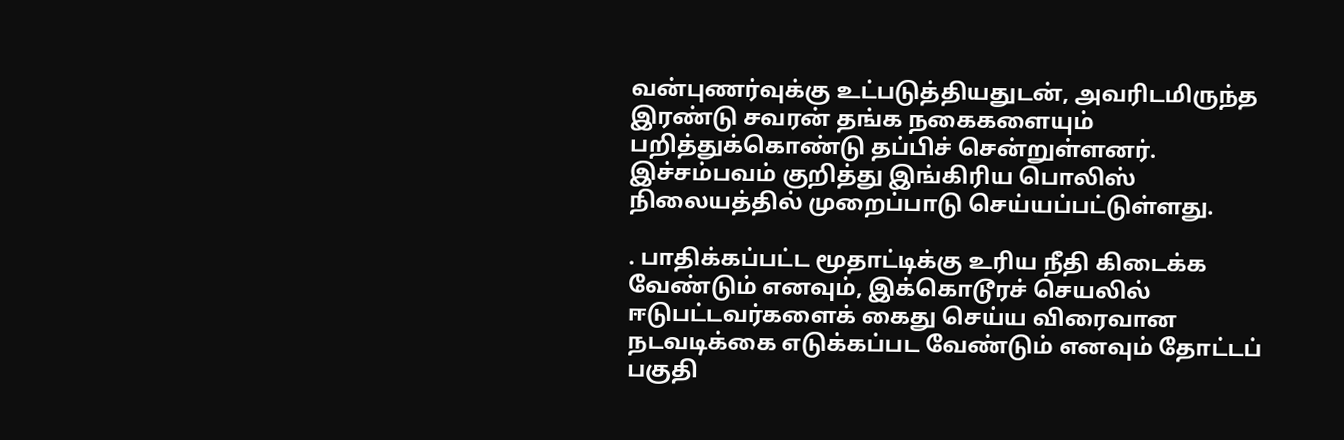வன்புணர்வுக்கு உட்படுத்தியதுடன், அவரிடமிருந்த இரண்டு சவரன் தங்க நகைகளையும் பறித்துக்கொண்டு தப்பிச் சென்றுள்ளனர். இச்சம்பவம் குறித்து இங்கிரிய பொலிஸ் நிலையத்தில் முறைப்பாடு செய்யப்பட்டுள்ளது.

. பாதிக்கப்பட்ட மூதாட்டிக்கு உரிய நீதி கிடைக்க வேண்டும் எனவும், இக்கொடூரச் செயலில் ஈடுபட்டவர்களைக் கைது செய்ய விரைவான நடவடிக்கை எடுக்கப்பட வேண்டும் எனவும் தோட்டப் பகுதி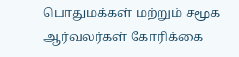பொதுமக்கள் மற்றும் சமூக ஆர்வலர்கள் கோரிக்கை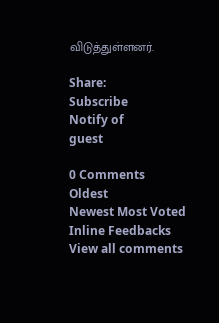விடுத்துள்ளனர்.

Share:
Subscribe
Notify of
guest

0 Comments
Oldest
Newest Most Voted
Inline Feedbacks
View all comments